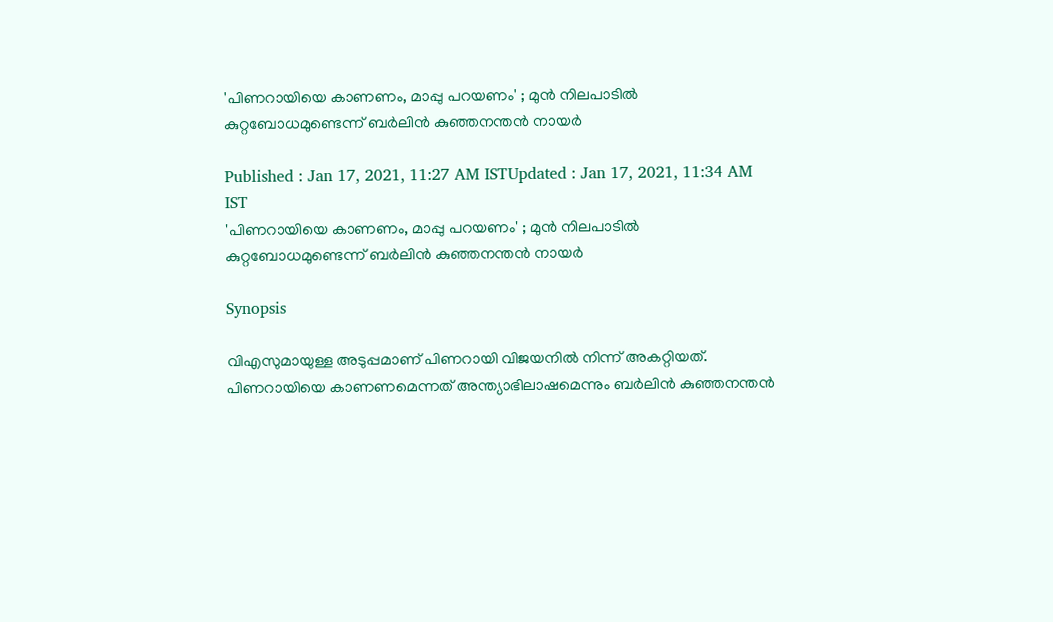'പിണറായിയെ കാണണം, മാപ്പു പറയണം' ; മുൻ നിലപാടിൽ കുറ്റബോധമുണ്ടെന്ന് ബര്‍ലിൻ കുഞ്ഞനന്തൻ നായര്‍

Published : Jan 17, 2021, 11:27 AM ISTUpdated : Jan 17, 2021, 11:34 AM IST
'പിണറായിയെ കാണണം, മാപ്പു പറയണം' ; മുൻ നിലപാടിൽ കുറ്റബോധമുണ്ടെന്ന് ബര്‍ലിൻ കുഞ്ഞനന്തൻ നായര്‍

Synopsis

വിഎസുമായുള്ള അടുപ്പമാണ് പിണറായി വിജയനിൽ നിന്ന് അകറ്റിയത്. പിണറായിയെ കാണണമെന്നത് അന്ത്യാഭിലാഷമെന്നും ബര്‍ലിൻ കുഞ്ഞനന്തൻ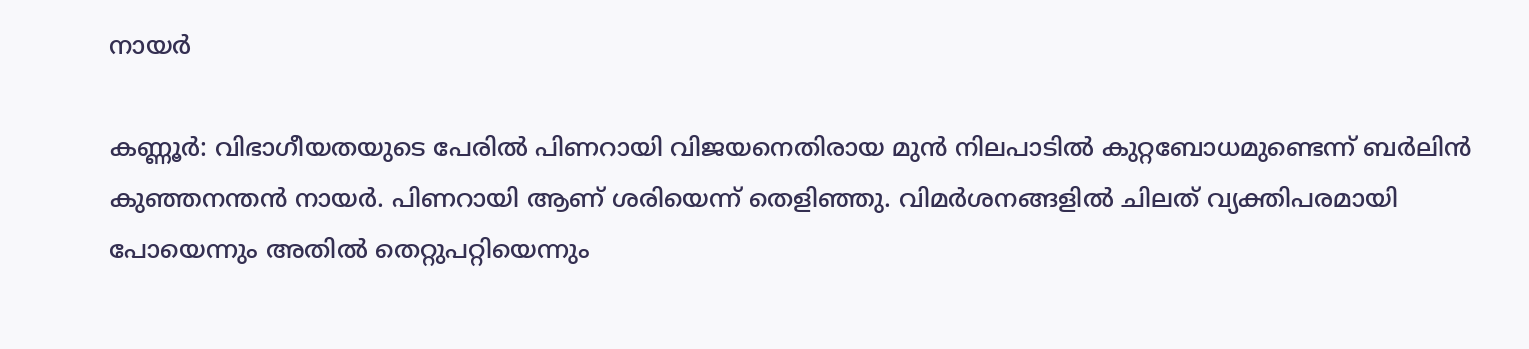നായര്‍

കണ്ണൂര്‍: വിഭാഗീയതയുടെ പേരിൽ പിണറായി വിജയനെതിരായ മുൻ നിലപാടിൽ കുറ്റബോധമുണ്ടെന്ന് ബര്‍ലിൻ കുഞ്ഞനന്തൻ നായര്‍. പിണറായി ആണ് ശരിയെന്ന് തെളിഞ്ഞു. വിമര്‍ശനങ്ങളിൽ ചിലത് വ്യക്തിപരമായി പോയെന്നും അതിൽ തെറ്റുപറ്റിയെന്നും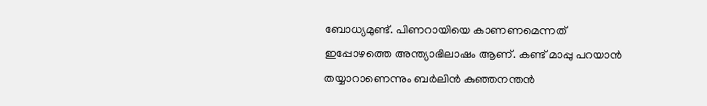ബോധ്യമുണ്ട്. പിണറായിയെ കാണണമെന്നത് ഇപ്പോഴത്തെ അന്ത്യാഭിലാഷം ആണ്. കണ്ട് മാപ്പു പറയാൻ തയ്യാറാണെന്നും ബര്‍ലിൻ കുഞ്ഞനന്തൻ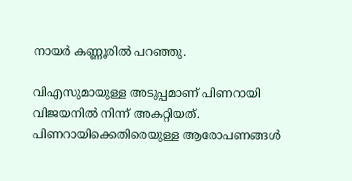നായര്‍ കണ്ണൂരിൽ പറഞ്ഞു.

വിഎസുമായുള്ള അടുപ്പമാണ് പിണറായി വിജയനിൽ നിന്ന് അകറ്റിയത്. പിണറായിക്കെതിരെയുള്ള ആരോപണങ്ങൾ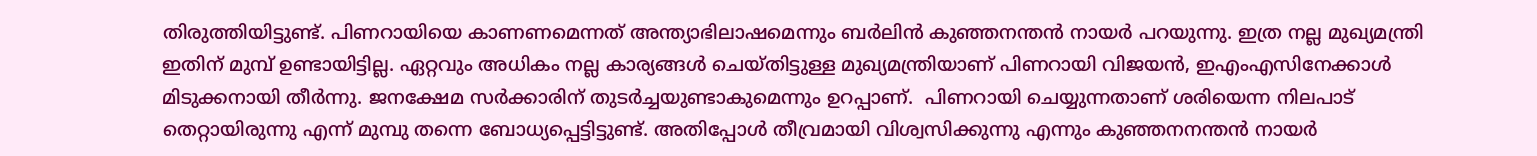തിരുത്തിയിട്ടുണ്ട്. പിണറായിയെ കാണണമെന്നത് അന്ത്യാഭിലാഷമെന്നും ബര്‍ലിൻ കുഞ്ഞനന്തൻ നായര്‍ പറയുന്നു. ഇത്ര നല്ല മുഖ്യമന്ത്രി ഇതിന് മുമ്പ് ഉണ്ടായിട്ടില്ല. ഏറ്റവും അധികം നല്ല കാര്യങ്ങൾ ചെയ്തിട്ടുള്ള മുഖ്യമന്ത്രിയാണ് പിണറായി വിജയൻ, ഇഎംഎസിനേക്കാള്‍ മിടുക്കനായി തീര്‍ന്നു. ജനക്ഷേമ സര്‍ക്കാരിന് തുടര്‍ച്ചയുണ്ടാകുമെന്നും ഉറപ്പാണ്.  പിണറായി ചെയ്യുന്നതാണ് ശരിയെന്ന നിലപാട് തെറ്റായിരുന്നു എന്ന് മുമ്പു തന്നെ ബോധ്യപ്പെട്ടിട്ടുണ്ട്. അതിപ്പോൾ തീവ്രമായി വിശ്വസിക്കുന്നു എന്നും കുഞ്ഞനനന്തൻ നായര്‍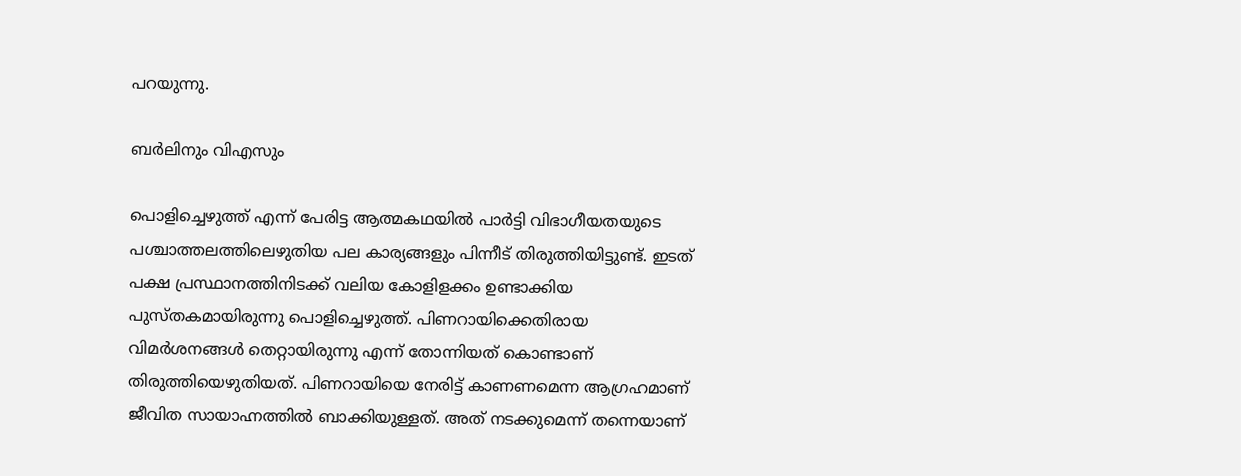പറയുന്നു.

ബര്‍ലിനും വിഎസും

പൊളിച്ചെഴുത്ത് എന്ന് പേരിട്ട ആത്മകഥയിൽ പാര്‍ട്ടി വിഭാഗീയതയുടെ പശ്ചാത്തലത്തിലെഴുതിയ പല കാര്യങ്ങളും പിന്നീട് തിരുത്തിയിട്ടുണ്ട്. ഇടത് പക്ഷ പ്രസ്ഥാനത്തിനിടക്ക് വലിയ കോളിളക്കം ഉണ്ടാക്കിയ പുസ്തകമായിരുന്നു പൊളിച്ചെഴുത്ത്. പിണറായിക്കെതിരായ വിമര്‍ശനങ്ങൾ തെറ്റായിരുന്നു എന്ന് തോന്നിയത് കൊണ്ടാണ് തിരുത്തിയെഴുതിയത്. പിണറായിയെ നേരിട്ട് കാണണമെന്ന ആഗ്രഹമാണ് ജീവിത സായാഹ്നത്തിൽ ബാക്കിയുള്ളത്. അത് നടക്കുമെന്ന് തന്നെയാണ്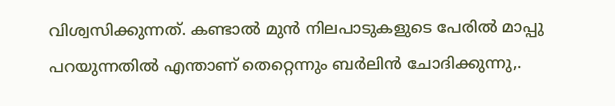വിശ്വസിക്കുന്നത്. കണ്ടാൽ മുൻ നിലപാടുകളുടെ പേരിൽ മാപ്പു പറയുന്നതിൽ എന്താണ് തെറ്റെന്നും ബര്‍ലിൻ ചോദിക്കുന്നു,.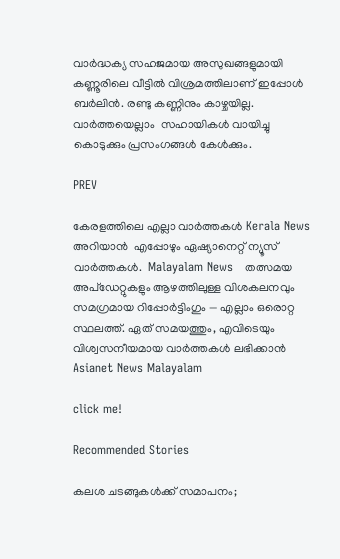വാര്‍ദ്ധക്യ സഹജമായ അസുഖങ്ങളുമായി കണ്ണൂരിലെ വീട്ടിൽ വിശ്രമത്തിലാണ് ഇപ്പോൾ ബര്‍ലിൻ. രണ്ടു കണ്ണിനും കാഴ്ചയില്ല. വാര്‍ത്തയെല്ലാം  സഹായികൾ വായിച്ചു കൊടുക്കും പ്രസംഗങ്ങൾ കേൾക്കും.

PREV

കേരളത്തിലെ എല്ലാ വാർത്തകൾ Kerala News അറിയാൻ  എപ്പോഴും ഏഷ്യാനെറ്റ് ന്യൂസ് വാർത്തകൾ.  Malayalam News   തത്സമയ അപ്‌ഡേറ്റുകളും ആഴത്തിലുള്ള വിശകലനവും സമഗ്രമായ റിപ്പോർട്ടിംഗും — എല്ലാം ഒരൊറ്റ സ്ഥലത്ത്. ഏത് സമയത്തും, എവിടെയും വിശ്വസനീയമായ വാർത്തകൾ ലഭിക്കാൻ Asianet News Malayalam

click me!

Recommended Stories

കലശ ചടങ്ങുകള്‍ക്ക് സമാപനം;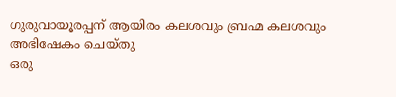ഗുരുവായൂരപ്പന് ആയിരം കലശവും ബ്രഹ്മ കലശവും അഭിഷേകം ചെയ്തു
ഒരു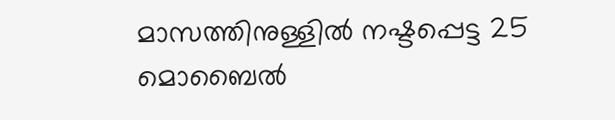മാസത്തിനുള്ളില്‍ നഷ്ടപ്പെട്ട 25 മൊബൈല്‍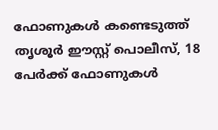ഫോണുകള്‍ കണ്ടെടുത്ത് തൃശൂര്‍ ഈസ്റ്റ് പൊലീസ്, 18 പേര്‍ക്ക് ഫോണുകള്‍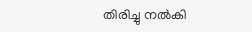തിരിച്ചു നല്‍കി